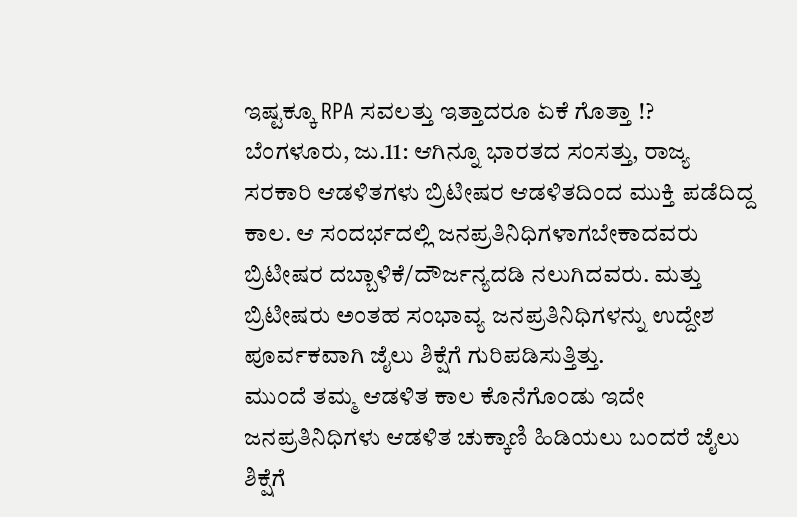ಇಷ್ಟಕ್ಕೂ RPA ಸವಲತ್ತು ಇತ್ತಾದರೂ ಏಕೆ ಗೊತ್ತಾ !?
ಬೆಂಗಳೂರು, ಜು.11: ಆಗಿನ್ನೂ ಭಾರತದ ಸಂಸತ್ತು, ರಾಜ್ಯ ಸರಕಾರಿ ಆಡಳಿತಗಳು ಬ್ರಿಟೀಷರ ಆಡಳಿತದಿಂದ ಮುಕ್ತಿ ಪಡೆದಿದ್ದ ಕಾಲ. ಆ ಸಂದರ್ಭದಲ್ಲಿ ಜನಪ್ರತಿನಿಧಿಗಳಾಗಬೇಕಾದವರು ಬ್ರಿಟೀಷರ ದಬ್ಬಾಳಿಕೆ/ದೌರ್ಜನ್ಯದಡಿ ನಲುಗಿದವರು. ಮತ್ತು ಬ್ರಿಟೀಷರು ಅಂತಹ ಸಂಭಾವ್ಯ ಜನಪ್ರತಿನಿಧಿಗಳನ್ನು ಉದ್ದೇಶ ಪೂರ್ವಕವಾಗಿ ಜೈಲು ಶಿಕ್ಷೆಗೆ ಗುರಿಪಡಿಸುತ್ತಿತ್ತು.
ಮುಂದೆ ತಮ್ಮ ಆಡಳಿತ ಕಾಲ ಕೊನೆಗೊಂಡು ಇದೇ ಜನಪ್ರತಿನಿಧಿಗಳು ಆಡಳಿತ ಚುಕ್ಕಾಣಿ ಹಿಡಿಯಲು ಬಂದರೆ ಜೈಲು ಶಿಕ್ಷೆಗೆ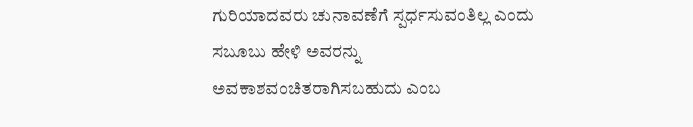ಗುರಿಯಾದವರು ಚುನಾವಣೆಗೆ ಸ್ಪರ್ಧಸುವಂತಿಲ್ಲ ಎಂದು ಸಬೂಬು ಹೇಳಿ ಅವರನ್ನು ಅವಕಾಶವಂಚಿತರಾಗಿಸಬಹುದು ಎಂಬ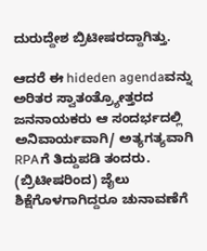ದುರುದ್ದೇಶ ಬ್ರಿಟೀಷರದ್ದಾಗಿತ್ತು.

ಆದರೆ ಈ hideden agendaವನ್ನು ಅರಿತರ ಸ್ವಾತಂತ್ರ್ಯೋತ್ತರದ ಜನನಾಯಕರು ಆ ಸಂದರ್ಭದಲ್ಲಿ ಅನಿವಾರ್ಯವಾಗಿ/ ಅತ್ಯಗತ್ಯವಾಗಿ RPAಗೆ ತಿದ್ದುಪಡಿ ತಂದರು. (ಬ್ರಿಟೀಷರಿಂದ) ಜೈಲು ಶಿಕ್ಷೆಗೊಳಗಾಗಿದ್ದರೂ ಚುನಾವಣೆಗೆ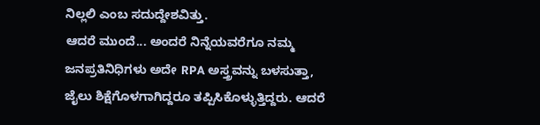ನಿಲ್ಲಲಿ ಎಂಬ ಸದುದ್ದೇಶವಿತ್ತು.
ಆದರೆ ಮುಂದೆ... ಅಂದರೆ ನಿನ್ನೆಯವರೆಗೂ ನಮ್ಮ ಜನಪ್ರತಿನಿಧಿಗಳು ಅದೇ RPA ಅಸ್ತ್ರವನ್ನು ಬಳಸುತ್ತಾ, ಜೈಲು ಶಿಕ್ಷೆಗೊಳಗಾಗಿದ್ದರೂ ತಪ್ಪಿಸಿಕೊಳ್ಳುತ್ತಿದ್ದರು. ಆದರೆ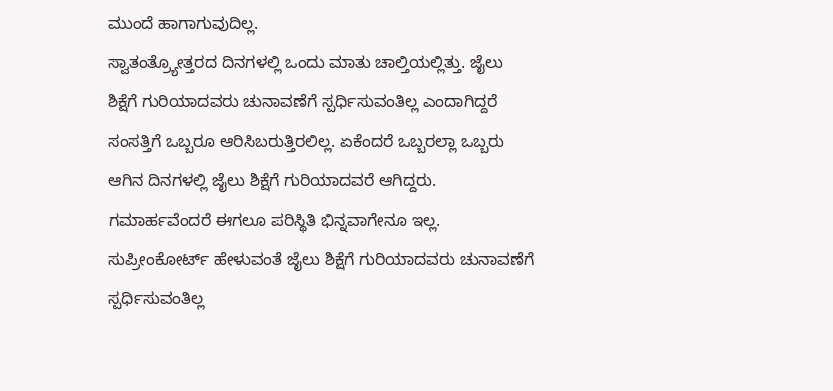ಮುಂದೆ ಹಾಗಾಗುವುದಿಲ್ಲ.
ಸ್ವಾತಂತ್ರ್ಯೋತ್ತರದ ದಿನಗಳಲ್ಲಿ ಒಂದು ಮಾತು ಚಾಲ್ತಿಯಲ್ಲಿತ್ತು. ಜೈಲು ಶಿಕ್ಷೆಗೆ ಗುರಿಯಾದವರು ಚುನಾವಣೆಗೆ ಸ್ಪರ್ಧಿಸುವಂತಿಲ್ಲ ಎಂದಾಗಿದ್ದರೆ ಸಂಸತ್ತಿಗೆ ಒಬ್ಬರೂ ಆರಿಸಿಬರುತ್ತಿರಲಿಲ್ಲ. ಏಕೆಂದರೆ ಒಬ್ಬರಲ್ಲಾ ಒಬ್ಬರು ಆಗಿನ ದಿನಗಳಲ್ಲಿ ಜೈಲು ಶಿಕ್ಷೆಗೆ ಗುರಿಯಾದವರೆ ಆಗಿದ್ದರು. ಗಮಾರ್ಹವೆಂದರೆ ಈಗಲೂ ಪರಿಸ್ಥಿತಿ ಭಿನ್ನವಾಗೇನೂ ಇಲ್ಲ.
ಸುಪ್ರೀಂಕೋರ್ಟ್ ಹೇಳುವಂತೆ ಜೈಲು ಶಿಕ್ಷೆಗೆ ಗುರಿಯಾದವರು ಚುನಾವಣೆಗೆ ಸ್ಪರ್ಧಿಸುವಂತಿಲ್ಲ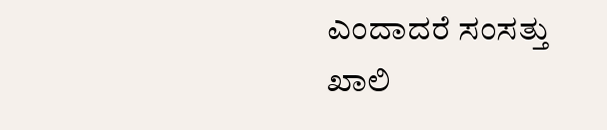ಎಂದಾದರೆ ಸಂಸತ್ತು ಖಾಲಿ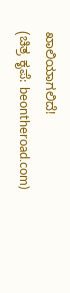ಖಾಲಿಯಾಗಲಿದೆ!
(ಚಿತ್ರ ಕೃಪೆ: beontheroad.com)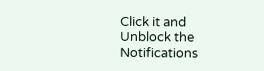Click it and Unblock the Notifications